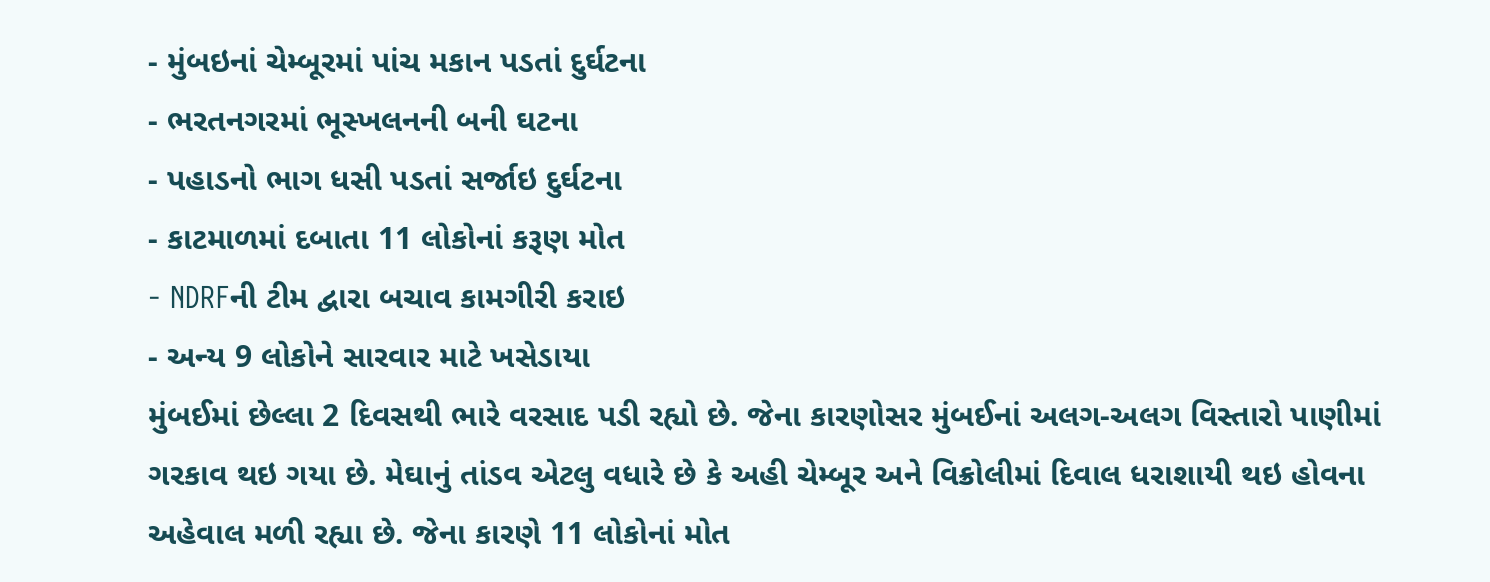- મુંબઇનાં ચેમ્બૂરમાં પાંચ મકાન પડતાં દુર્ઘટના
- ભરતનગરમાં ભૂસ્ખલનની બની ઘટના
- પહાડનો ભાગ ધસી પડતાં સર્જાઇ દુર્ઘટના
- કાટમાળમાં દબાતા 11 લોકોનાં કરૂણ મોત
- NDRFની ટીમ દ્વારા બચાવ કામગીરી કરાઇ
- અન્ય 9 લોકોને સારવાર માટે ખસેડાયા
મુંબઈમાં છેલ્લા 2 દિવસથી ભારે વરસાદ પડી રહ્યો છે. જેના કારણોસર મુંબઈનાં અલગ-અલગ વિસ્તારો પાણીમાં ગરકાવ થઇ ગયા છે. મેઘાનું તાંડવ એટલુ વધારે છે કે અહી ચેમ્બૂર અને વિક્રોલીમાં દિવાલ ધરાશાયી થઇ હોવના અહેવાલ મળી રહ્યા છે. જેના કારણે 11 લોકોનાં મોત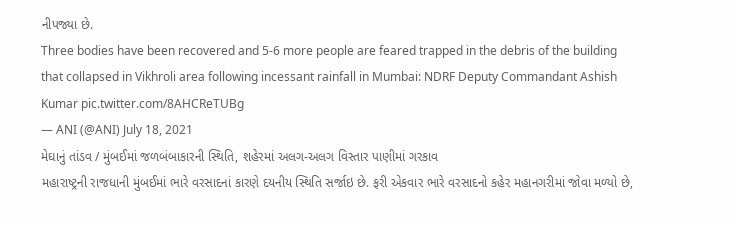નીપજ્યા છે.
Three bodies have been recovered and 5-6 more people are feared trapped in the debris of the building that collapsed in Vikhroli area following incessant rainfall in Mumbai: NDRF Deputy Commandant Ashish Kumar pic.twitter.com/8AHCReTUBg
— ANI (@ANI) July 18, 2021
મેઘાનું તાંડવ / મુંબઈમાં જળબંબાકારની સ્થિતિ, શહેરમાં અલગ-અલગ વિસ્તાર પાણીમાં ગરકાવ
મહારાષ્ટ્રની રાજધાની મુંબઈમાં ભારે વરસાદનાં કારણે દયનીય સ્થિતિ સર્જાઇ છે. ફરી એકવાર ભારે વરસાદનો કહેર મહાનગરીમાં જોવા મળ્યો છે,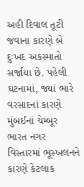અહી દિવાલ તૂટી જવાના કારણે બે દુઃખદ અકસ્માતો સર્જાયા છે. પહેલી ઘટનામાં, જ્યાં ભારે વરસાદનાં કારણે મુંબઈનાં ચેમ્બૂર ભારત નગર વિસ્તારમાં ભૂસ્ખલનને કારણે કેટલાક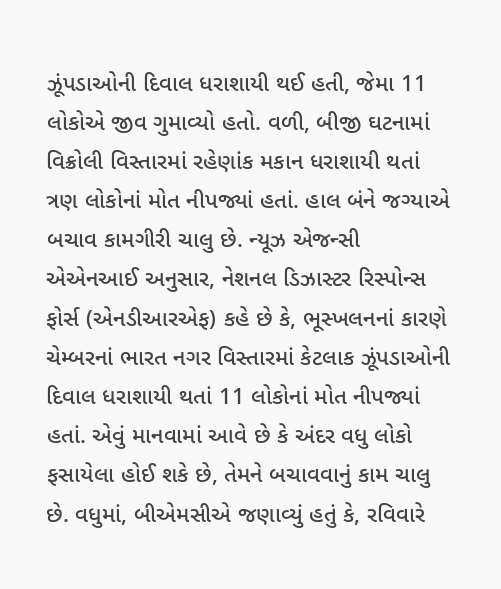ઝૂંપડાઓની દિવાલ ધરાશાયી થઈ હતી, જેમા 11 લોકોએ જીવ ગુમાવ્યો હતો. વળી, બીજી ઘટનામાં વિક્રોલી વિસ્તારમાં રહેણાંક મકાન ધરાશાયી થતાં ત્રણ લોકોનાં મોત નીપજ્યાં હતાં. હાલ બંને જગ્યાએ બચાવ કામગીરી ચાલુ છે. ન્યૂઝ એજન્સી એએનઆઈ અનુસાર, નેશનલ ડિઝાસ્ટર રિસ્પોન્સ ફોર્સ (એનડીઆરએફ) કહે છે કે, ભૂસ્ખલનનાં કારણે ચેમ્બરનાં ભારત નગર વિસ્તારમાં કેટલાક ઝૂંપડાઓની દિવાલ ધરાશાયી થતાં 11 લોકોનાં મોત નીપજ્યાં હતાં. એવું માનવામાં આવે છે કે અંદર વધુ લોકો ફસાયેલા હોઈ શકે છે, તેમને બચાવવાનું કામ ચાલુ છે. વધુમાં, બીએમસીએ જણાવ્યું હતું કે, રવિવારે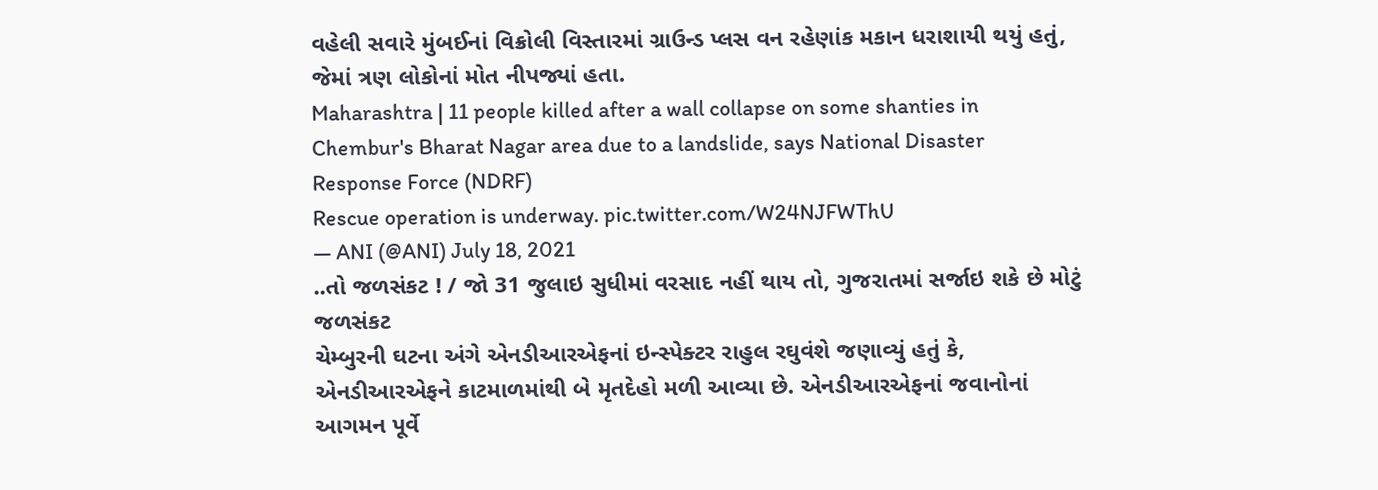વહેલી સવારે મુંબઈનાં વિક્રોલી વિસ્તારમાં ગ્રાઉન્ડ પ્લસ વન રહેણાંક મકાન ધરાશાયી થયું હતું, જેમાં ત્રણ લોકોનાં મોત નીપજ્યાં હતા.
Maharashtra | 11 people killed after a wall collapse on some shanties in Chembur's Bharat Nagar area due to a landslide, says National Disaster Response Force (NDRF)
Rescue operation is underway. pic.twitter.com/W24NJFWThU
— ANI (@ANI) July 18, 2021
..તો જળસંકટ ! / જો 31 જુલાઇ સુધીમાં વરસાદ નહીં થાય તો, ગુજરાતમાં સર્જાઇ શકે છે મોટું જળસંકટ
ચેમ્બુરની ઘટના અંગે એનડીઆરએફનાં ઇન્સ્પેક્ટર રાહુલ રઘુવંશે જણાવ્યું હતું કે, એનડીઆરએફને કાટમાળમાંથી બે મૃતદેહો મળી આવ્યા છે. એનડીઆરએફનાં જવાનોનાં આગમન પૂર્વે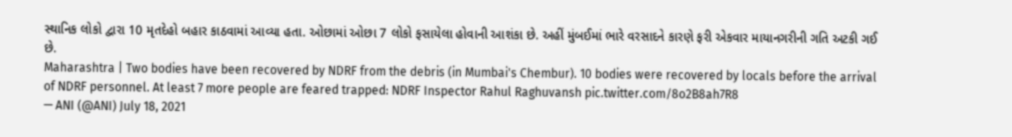સ્થાનિક લોકો દ્વારા 10 મૃતદેહો બહાર કાઠવામાં આવ્યા હતા. ઓછામાં ઓછા 7 લોકો ફસાયેલા હોવાની આશંકા છે. અહીં મુંબઈમાં ભારે વરસાદને કારણે ફરી એકવાર માયાનગરીની ગતિ અટકી ગઈ છે.
Maharashtra | Two bodies have been recovered by NDRF from the debris (in Mumbai's Chembur). 10 bodies were recovered by locals before the arrival of NDRF personnel. At least 7 more people are feared trapped: NDRF Inspector Rahul Raghuvansh pic.twitter.com/8o2B8ah7R8
— ANI (@ANI) July 18, 2021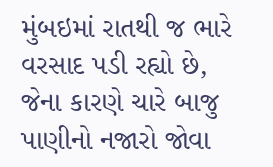મુંબઇમાં રાતથી જ ભારે વરસાદ પડી રહ્યો છે, જેના કારણે ચારે બાજુ પાણીનો નજારો જોવા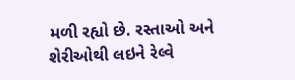મળી રહ્યો છે. રસ્તાઓ અને શેરીઓથી લઇને રેલ્વે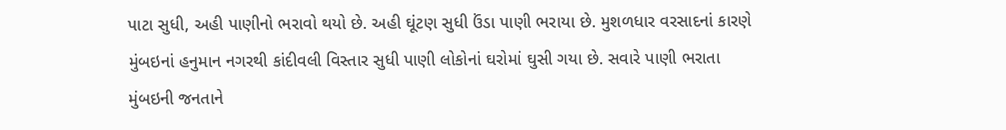પાટા સુધી, અહી પાણીનો ભરાવો થયો છે. અહી ઘૂંટણ સુધી ઉંડા પાણી ભરાયા છે. મુશળધાર વરસાદનાં કારણે મુંબઇનાં હનુમાન નગરથી કાંદીવલી વિસ્તાર સુધી પાણી લોકોનાં ઘરોમાં ઘુસી ગયા છે. સવારે પાણી ભરાતા મુંબઇની જનતાને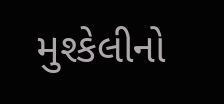મુશ્કેલીનો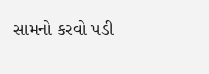સામનો કરવો પડી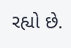રહ્યો છે.